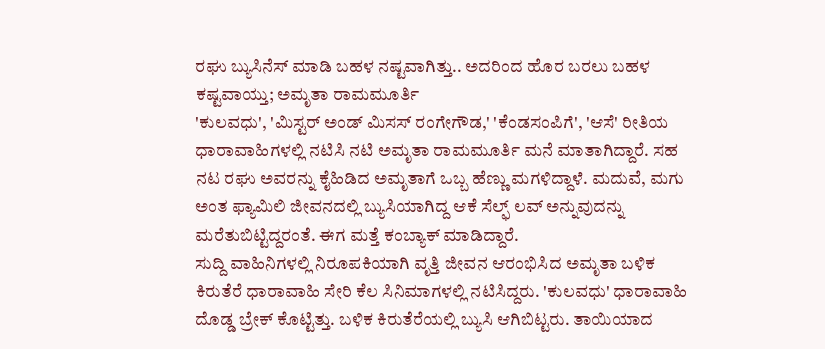ರಘು ಬ್ಯುಸಿನೆಸ್ ಮಾಡಿ ಬಹಳ ನಷ್ಟವಾಗಿತ್ತು.. ಅದರಿಂದ ಹೊರ ಬರಲು ಬಹಳ ಕಷ್ಟವಾಯ್ತು; ಅಮೃತಾ ರಾಮಮೂರ್ತಿ
'ಕುಲವಧು', 'ಮಿಸ್ಟರ್ ಅಂಡ್ ಮಿಸಸ್ ರಂಗೇಗೌಡ,' 'ಕೆಂಡಸಂಪಿಗೆ', 'ಆಸೆ' ರೀತಿಯ ಧಾರಾವಾಹಿಗಳಲ್ಲಿ ನಟಿಸಿ ನಟಿ ಅಮೃತಾ ರಾಮಮೂರ್ತಿ ಮನೆ ಮಾತಾಗಿದ್ದಾರೆ. ಸಹ ನಟ ರಘು ಅವರನ್ನು ಕೈಹಿಡಿದ ಅಮೃತಾಗೆ ಒಬ್ಬ ಹೆಣ್ಣು ಮಗಳಿದ್ದಾಳೆ. ಮದುವೆ, ಮಗು ಅಂತ ಫ್ಯಾಮಿಲಿ ಜೀವನದಲ್ಲಿ ಬ್ಯುಸಿಯಾಗಿದ್ದ ಆಕೆ ಸೆಲ್ಫ್ ಲವ್ ಅನ್ನುವುದನ್ನು ಮರೆತುಬಿಟ್ಟಿದ್ದರಂತೆ. ಈಗ ಮತ್ತೆ ಕಂಬ್ಯಾಕ್ ಮಾಡಿದ್ದಾರೆ.
ಸುದ್ದಿ ವಾಹಿನಿಗಳಲ್ಲಿ ನಿರೂಪಕಿಯಾಗಿ ವೃತ್ತಿ ಜೀವನ ಆರಂಭಿಸಿದ ಅಮೃತಾ ಬಳಿಕ ಕಿರುತೆರೆ ಧಾರಾವಾಹಿ ಸೇರಿ ಕೆಲ ಸಿನಿಮಾಗಳಲ್ಲಿ ನಟಿಸಿದ್ದರು. 'ಕುಲವಧು' ಧಾರಾವಾಹಿ ದೊಡ್ಡ ಬ್ರೇಕ್ ಕೊಟ್ಟಿತ್ತು. ಬಳಿಕ ಕಿರುತೆರೆಯಲ್ಲಿ ಬ್ಯುಸಿ ಆಗಿಬಿಟ್ಟರು. ತಾಯಿಯಾದ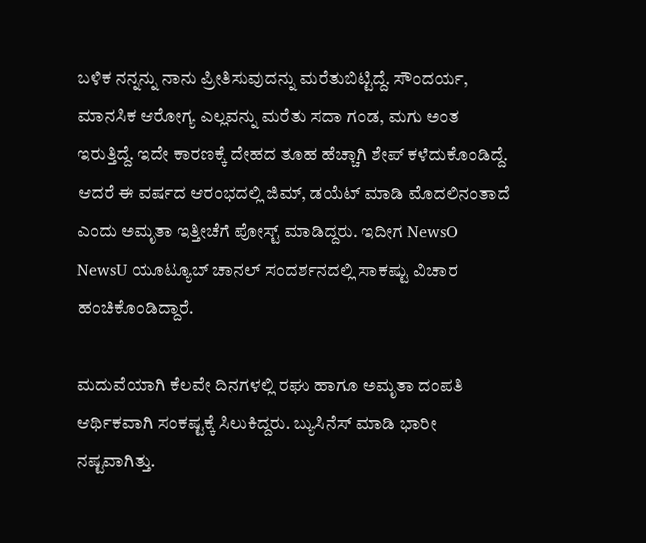ಬಳಿಕ ನನ್ನನ್ನು ನಾನು ಪ್ರೀತಿಸುವುದನ್ನು ಮರೆತುಬಿಟ್ಟಿದ್ದೆ. ಸೌಂದರ್ಯ, ಮಾನಸಿಕ ಆರೋಗ್ಯ ಎಲ್ಲವನ್ನು ಮರೆತು ಸದಾ ಗಂಡ, ಮಗು ಅಂತ ಇರುತ್ತಿದ್ದೆ. ಇದೇ ಕಾರಣಕ್ಕೆ ದೇಹದ ತೂಹ ಹೆಚ್ಚಾಗಿ ಶೇಪ್ ಕಳೆದುಕೊಂಡಿದ್ದೆ. ಆದರೆ ಈ ವರ್ಷದ ಆರಂಭದಲ್ಲಿ ಜಿಮ್, ಡಯೆಟ್ ಮಾಡಿ ಮೊದಲಿನಂತಾದೆ ಎಂದು ಅಮೃತಾ ಇತ್ತೀಚೆಗೆ ಪೋಸ್ಟ್ ಮಾಡಿದ್ದರು. ಇದೀಗ NewsO NewsU ಯೂಟ್ಯೂಬ್ ಚಾನಲ್ ಸಂದರ್ಶನದಲ್ಲಿ ಸಾಕಷ್ಟು ವಿಚಾರ ಹಂಚಿಕೊಂಡಿದ್ದಾರೆ.

ಮದುವೆಯಾಗಿ ಕೆಲವೇ ದಿನಗಳಲ್ಲಿ ರಘು ಹಾಗೂ ಅಮೃತಾ ದಂಪತಿ ಆರ್ಥಿಕವಾಗಿ ಸಂಕಷ್ಟಕ್ಕೆ ಸಿಲುಕಿದ್ದರು. ಬ್ಯುಸಿನೆಸ್ ಮಾಡಿ ಭಾರೀ ನಷ್ಟವಾಗಿತ್ತು.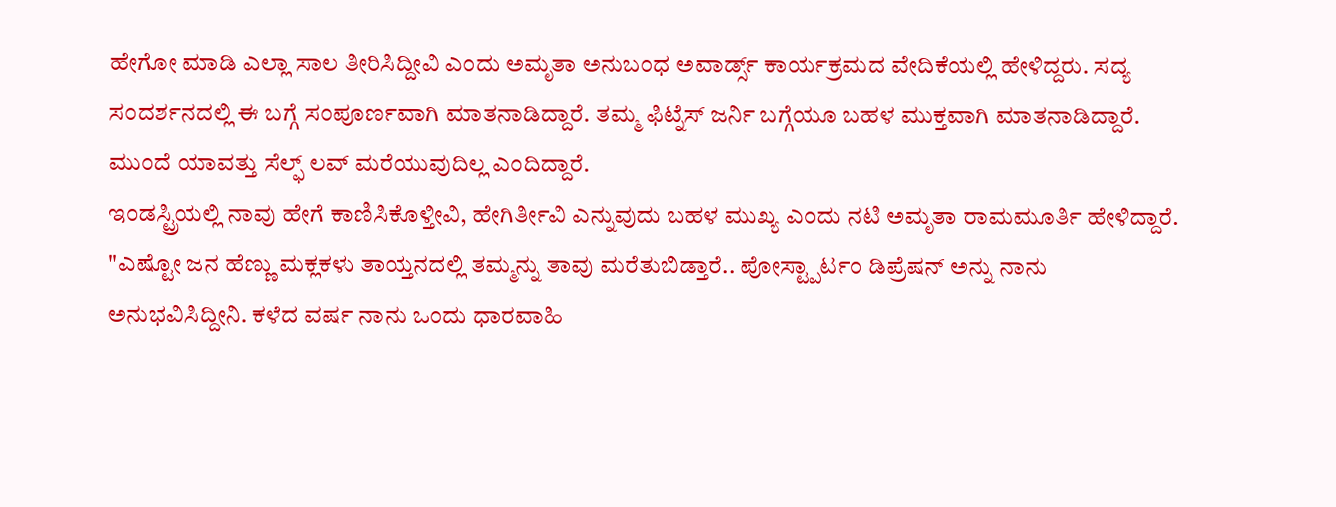ಹೇಗೋ ಮಾಡಿ ಎಲ್ಲಾ ಸಾಲ ತೀರಿಸಿದ್ದೀವಿ ಎಂದು ಅಮೃತಾ ಅನುಬಂಧ ಅವಾರ್ಡ್ಸ್ ಕಾರ್ಯಕ್ರಮದ ವೇದಿಕೆಯಲ್ಲಿ ಹೇಳಿದ್ದರು. ಸದ್ಯ ಸಂದರ್ಶನದಲ್ಲಿ ಈ ಬಗ್ಗೆ ಸಂಪೂರ್ಣವಾಗಿ ಮಾತನಾಡಿದ್ದಾರೆ. ತಮ್ಮ ಫಿಟ್ನೆಸ್ ಜರ್ನಿ ಬಗ್ಗೆಯೂ ಬಹಳ ಮುಕ್ತವಾಗಿ ಮಾತನಾಡಿದ್ದಾರೆ. ಮುಂದೆ ಯಾವತ್ತು ಸೆಲ್ಫ್ ಲವ್ ಮರೆಯುವುದಿಲ್ಲ ಎಂದಿದ್ದಾರೆ.
ಇಂಡಸ್ಟ್ರಿಯಲ್ಲಿ ನಾವು ಹೇಗೆ ಕಾಣಿಸಿಕೊಳ್ತೀವಿ, ಹೇಗಿರ್ತೀವಿ ಎನ್ನುವುದು ಬಹಳ ಮುಖ್ಯ ಎಂದು ನಟಿ ಅಮೃತಾ ರಾಮಮೂರ್ತಿ ಹೇಳಿದ್ದಾರೆ. "ಎಷ್ಟೋ ಜನ ಹೆಣ್ಣು ಮಕ್ಲಕಳು ತಾಯ್ತನದಲ್ಲಿ ತಮ್ಮನ್ನು ತಾವು ಮರೆತುಬಿಡ್ತಾರೆ.. ಪೋಸ್ಟ್ಪಾರ್ಟಂ ಡಿಪ್ರೆಷನ್ ಅನ್ನು ನಾನು ಅನುಭವಿಸಿದ್ದೀನಿ. ಕಳೆದ ವರ್ಷ ನಾನು ಒಂದು ಧಾರವಾಹಿ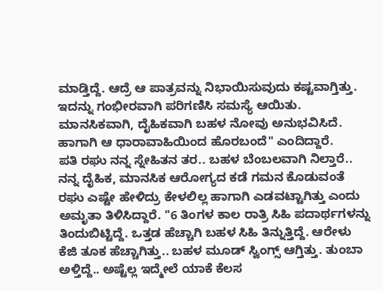ಮಾಡ್ತಿದ್ದೆ. ಆದ್ರೆ ಆ ಪಾತ್ರವನ್ನು ನಿಭಾಯಿಸುವುದು ಕಷ್ಟವಾಗ್ತಿತ್ತು. ಇದನ್ನು ಗಂಭೀರವಾಗಿ ಪರಿಗಣಿಸಿ ಸಮಸ್ಯೆ ಆಯಿತು. ಮಾನಸಿಕವಾಗಿ, ದೈಹಿಕವಾಗಿ ಬಹಳ ನೋವು ಅನುಭವಿಸಿದೆ. ಹಾಗಾಗಿ ಆ ಧಾರಾವಾಹಿಯಿಂದ ಹೊರಬಂದೆ" ಎಂದಿದ್ದಾರೆ.
ಪತಿ ರಘು ನನ್ನ ಸ್ನೇಹಿತನ ತರ.. ಬಹಳ ಬೆಂಬಲವಾಗಿ ನಿಲ್ತಾರೆ.. ನನ್ನ ದೈಹಿಕ, ಮಾನಸಿಕ ಆರೋಗ್ಯದ ಕಡೆ ಗಮನ ಕೊಡುವಂತೆ ರಘು ಎಷ್ಟೇ ಹೇಳಿದ್ರು ಕೇಳಲಿಲ್ಲ ಹಾಗಾಗಿ ಎಡವಟ್ಟಾಗಿತ್ತು ಎಂದು ಅಮೃತಾ ತಿಳಿಸಿದ್ದಾರೆ. "6 ತಿಂಗಳ ಕಾಲ ರಾತ್ರಿ ಸಿಹಿ ಪದಾರ್ಥಗಳನ್ನು ತಿಂದುಬಿಟ್ಟಿದ್ದೆ. ಒತ್ತಡ ಹೆಚ್ಚಾಗಿ ಬಹಳ ಸಿಹಿ ತಿನ್ನುತ್ತಿದ್ದೆ. ಆರೇಳು ಕೆಜಿ ತೂಕ ಹೆಚ್ಚಾಗಿತ್ತು.. ಬಹಳ ಮೂಡ್ ಸ್ವಿಂಗ್ಸ್ ಆಗ್ತಿತ್ತು. ತುಂಬಾ ಅಳ್ತಿದ್ದೆ.. ಅಷ್ಟೆಲ್ಲ ಇದ್ಮೇಲೆ ಯಾಕೆ ಕೆಲಸ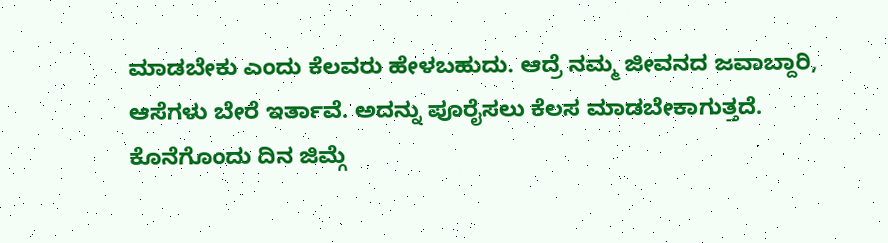ಮಾಡಬೇಕು ಎಂದು ಕೆಲವರು ಹೇಳಬಹುದು. ಆದ್ರೆ ನಮ್ಮ ಜೀವನದ ಜವಾಬ್ದಾರಿ, ಆಸೆಗಳು ಬೇರೆ ಇರ್ತಾವೆ. ಅದನ್ನು ಪೂರೈಸಲು ಕೆಲಸ ಮಾಡಬೇಕಾಗುತ್ತದೆ. ಕೊನೆಗೊಂದು ದಿನ ಜಿಮ್ಗೆ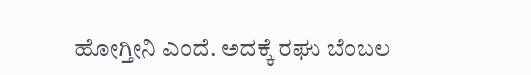ಹೋಗ್ತೀನಿ ಎಂದೆ. ಅದಕ್ಕೆ ರಘು ಬೆಂಬಲ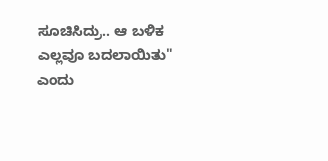ಸೂಚಿಸಿದ್ರು.. ಆ ಬಳಿಕ ಎಲ್ಲವೂ ಬದಲಾಯಿತು" ಎಂದು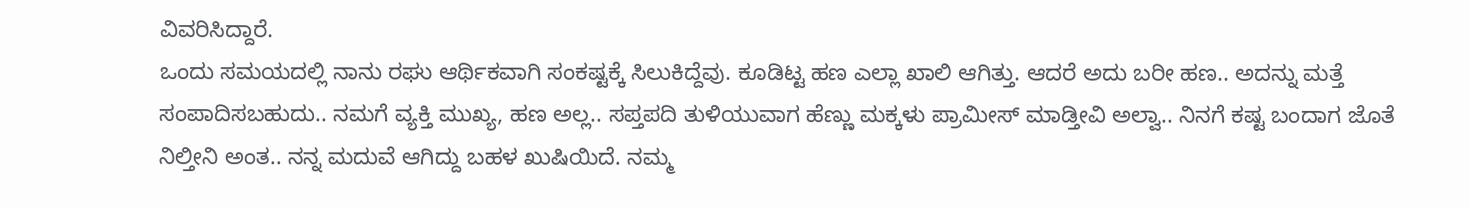ವಿವರಿಸಿದ್ದಾರೆ.
ಒಂದು ಸಮಯದಲ್ಲಿ ನಾನು ರಘು ಆರ್ಥಿಕವಾಗಿ ಸಂಕಷ್ಟಕ್ಕೆ ಸಿಲುಕಿದ್ದೆವು. ಕೂಡಿಟ್ಟ ಹಣ ಎಲ್ಲಾ ಖಾಲಿ ಆಗಿತ್ತು. ಆದರೆ ಅದು ಬರೀ ಹಣ.. ಅದನ್ನು ಮತ್ತೆ ಸಂಪಾದಿಸಬಹುದು.. ನಮಗೆ ವ್ಯಕ್ತಿ ಮುಖ್ಯ, ಹಣ ಅಲ್ಲ.. ಸಪ್ತಪದಿ ತುಳಿಯುವಾಗ ಹೆಣ್ಣು ಮಕ್ಕಳು ಪ್ರಾಮೀಸ್ ಮಾಡ್ತೀವಿ ಅಲ್ವಾ.. ನಿನಗೆ ಕಷ್ಟ ಬಂದಾಗ ಜೊತೆ ನಿಲ್ತೀನಿ ಅಂತ.. ನನ್ನ ಮದುವೆ ಆಗಿದ್ದು ಬಹಳ ಖುಷಿಯಿದೆ. ನಮ್ಮ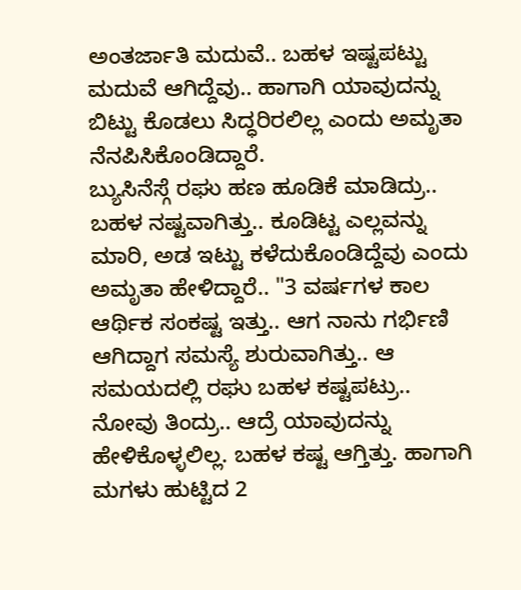ಅಂತರ್ಜಾತಿ ಮದುವೆ.. ಬಹಳ ಇಷ್ಟಪಟ್ಟು ಮದುವೆ ಆಗಿದ್ದೆವು.. ಹಾಗಾಗಿ ಯಾವುದನ್ನು ಬಿಟ್ಟು ಕೊಡಲು ಸಿದ್ಧರಿರಲಿಲ್ಲ ಎಂದು ಅಮೃತಾ ನೆನಪಿಸಿಕೊಂಡಿದ್ದಾರೆ.
ಬ್ಯುಸಿನೆಸ್ಗೆ ರಘು ಹಣ ಹೂಡಿಕೆ ಮಾಡಿದ್ರು.. ಬಹಳ ನಷ್ಟವಾಗಿತ್ತು.. ಕೂಡಿಟ್ಟ ಎಲ್ಲವನ್ನು ಮಾರಿ, ಅಡ ಇಟ್ಟು ಕಳೆದುಕೊಂಡಿದ್ದೆವು ಎಂದು ಅಮೃತಾ ಹೇಳಿದ್ದಾರೆ.. "3 ವರ್ಷಗಳ ಕಾಲ ಆರ್ಥಿಕ ಸಂಕಷ್ಟ ಇತ್ತು.. ಆಗ ನಾನು ಗರ್ಭಿಣಿ ಆಗಿದ್ದಾಗ ಸಮಸ್ಯೆ ಶುರುವಾಗಿತ್ತು.. ಆ ಸಮಯದಲ್ಲಿ ರಘು ಬಹಳ ಕಷ್ಟಪಟ್ರು.. ನೋವು ತಿಂದ್ರು.. ಆದ್ರೆ ಯಾವುದನ್ನು ಹೇಳಿಕೊಳ್ಳಲಿಲ್ಲ. ಬಹಳ ಕಷ್ಟ ಆಗ್ತಿತ್ತು. ಹಾಗಾಗಿ ಮಗಳು ಹುಟ್ಟಿದ 2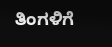ತಿಂಗಳಿಗೆ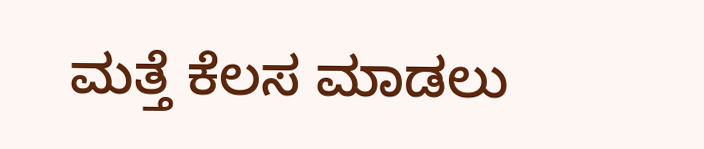ಮತ್ತೆ ಕೆಲಸ ಮಾಡಲು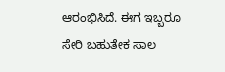ಆರಂಭಿಸಿದೆ. ಈಗ ಇಬ್ಬರೂ ಸೇರಿ ಬಹುತೇಕ ಸಾಲ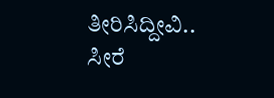ತೀರಿಸಿದ್ದೀವಿ.. ಸೀರೆ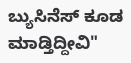ಬ್ಯುಸಿನೆಸ್ ಕೂಡ ಮಾಡ್ತಿದ್ದೀವಿ"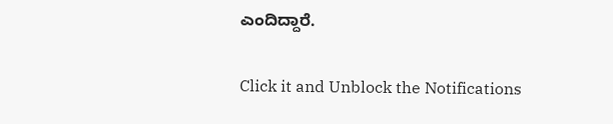ಎಂದಿದ್ದಾರೆ.


Click it and Unblock the Notifications